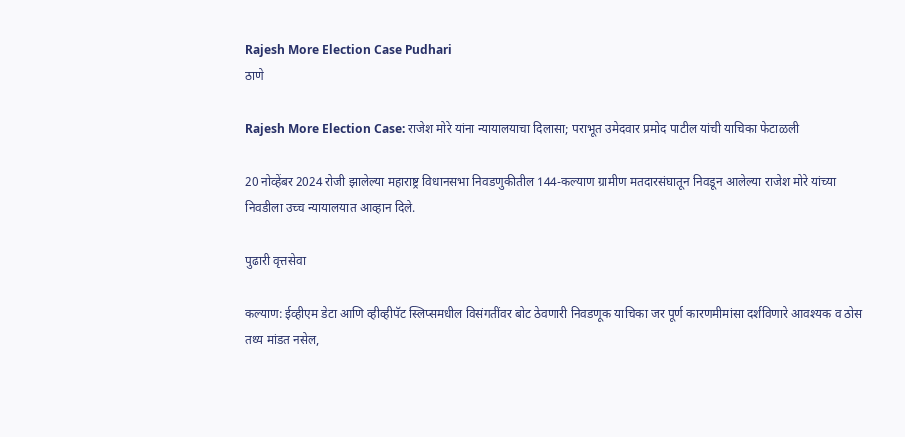Rajesh More Election Case Pudhari
ठाणे

Rajesh More Election Case: राजेश मोरे यांना न्यायालयाचा दिलासा; पराभूत उमेदवार प्रमोद पाटील यांची याचिका फेटाळली

20 नोव्हेंबर 2024 रोजी झालेल्या महाराष्ट्र विधानसभा निवडणुकीतील 144-कल्याण ग्रामीण मतदारसंघातून निवडून आलेल्या राजेश मोरे यांच्या निवडीला उच्च न्यायालयात आव्हान दिले.

पुढारी वृत्तसेवा

कल्याण: ईव्हीएम डेटा आणि व्हीव्हीपॅट स्लिप्समधील विसंगतींवर बोट ठेवणारी निवडणूक याचिका जर पूर्ण कारणमीमांसा दर्शविणारे आवश्यक व ठोस तथ्य मांडत नसेल,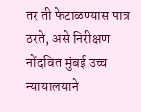तर ती फेटाळण्यास पात्र ठरते, असे निरीक्षण नोंदवित मुंबई उच्च न्यायालयाने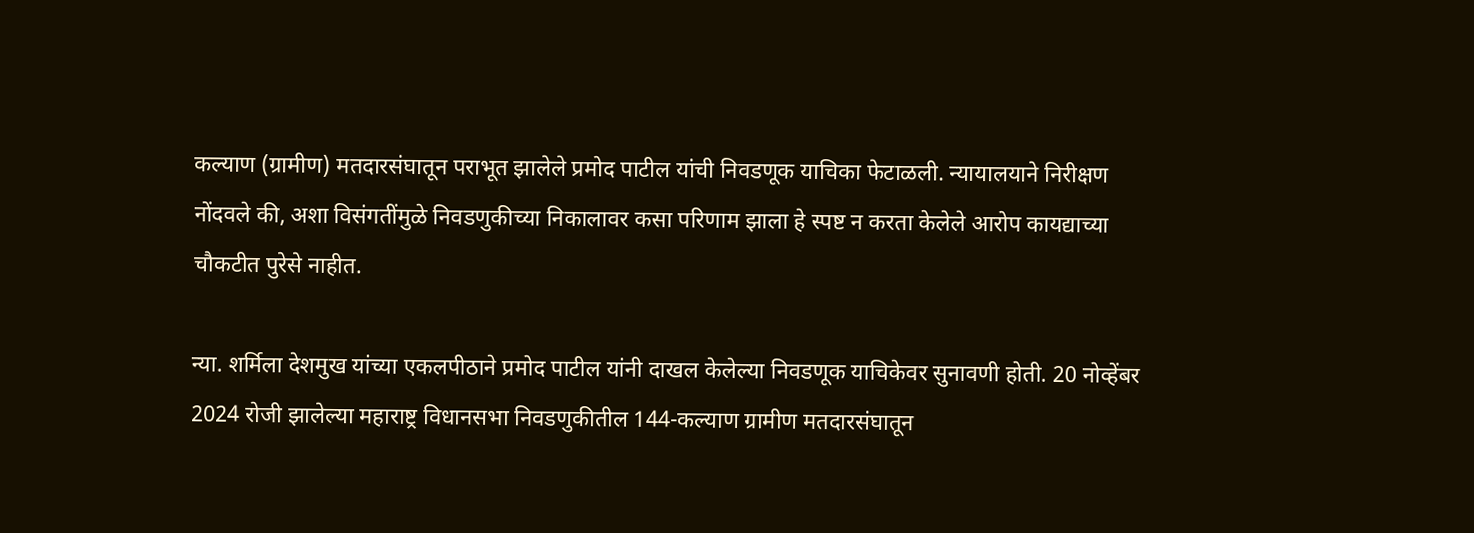कल्याण (ग्रामीण) मतदारसंघातून पराभूत झालेले प्रमोद पाटील यांची निवडणूक याचिका फेटाळली. न्यायालयाने निरीक्षण नोंदवले की, अशा विसंगतींमुळे निवडणुकीच्या निकालावर कसा परिणाम झाला हे स्पष्ट न करता केलेले आरोप कायद्याच्या चौकटीत पुरेसे नाहीत.

न्या. शर्मिला देशमुख यांच्या एकलपीठाने प्रमोद पाटील यांनी दाखल केलेल्या निवडणूक याचिकेवर सुनावणी होती. 20 नोव्हेंबर 2024 रोजी झालेल्या महाराष्ट्र विधानसभा निवडणुकीतील 144-कल्याण ग्रामीण मतदारसंघातून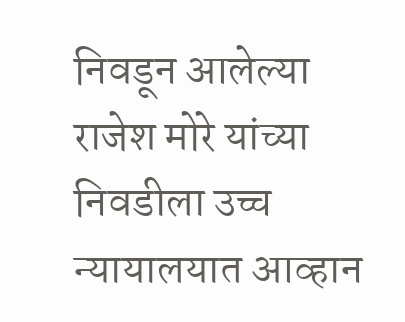निवडून आलेल्या राजेश मोरे यांच्या निवडीला उच्च न्यायालयात आव्हान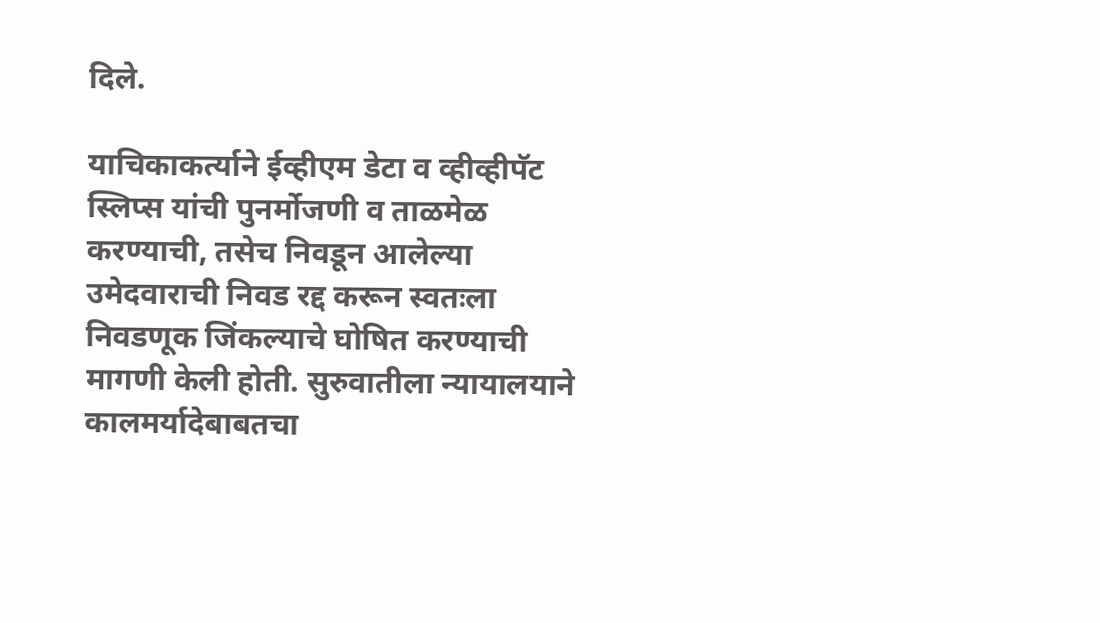दिले.

याचिकाकर्त्याने ईव्हीएम डेटा व व्हीव्हीपॅट स्लिप्स यांची पुनर्मोजणी व ताळमेळ करण्याची, तसेच निवडून आलेल्या उमेदवाराची निवड रद्द करून स्वतःला निवडणूक जिंकल्याचे घोषित करण्याची मागणी केली होती. सुरुवातीला न्यायालयाने कालमर्यादेबाबतचा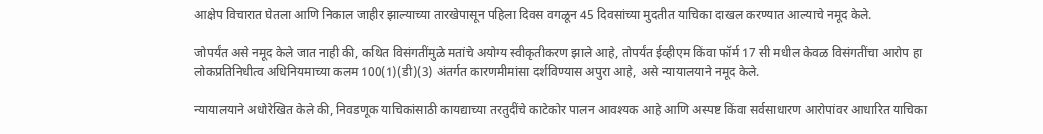आक्षेप विचारात घेतला आणि निकाल जाहीर झाल्याच्या तारखेपासून पहिला दिवस वगळून 45 दिवसांच्या मुदतीत याचिका दाखल करण्यात आल्याचे नमूद केले.

जोपर्यंत असे नमूद केले जात नाही की, कथित विसंगतींमुळे मतांचे अयोग्य स्वीकृतीकरण झाले आहे, तोपर्यंत ईव्हीएम किंवा फॉर्म 17 सी मधील केवळ विसंगतींचा आरोप हा लोकप्रतिनिधीत्व अधिनियमाच्या कलम 100(1)(डी)(3) अंतर्गत कारणमीमांसा दर्शविण्यास अपुरा आहे, असे न्यायालयाने नमूद केले.

न्यायालयाने अधोरेखित केले की, निवडणूक याचिकांसाठी कायद्याच्या तरतुदींचे काटेकोर पालन आवश्यक आहे आणि अस्पष्ट किंवा सर्वसाधारण आरोपांवर आधारित याचिका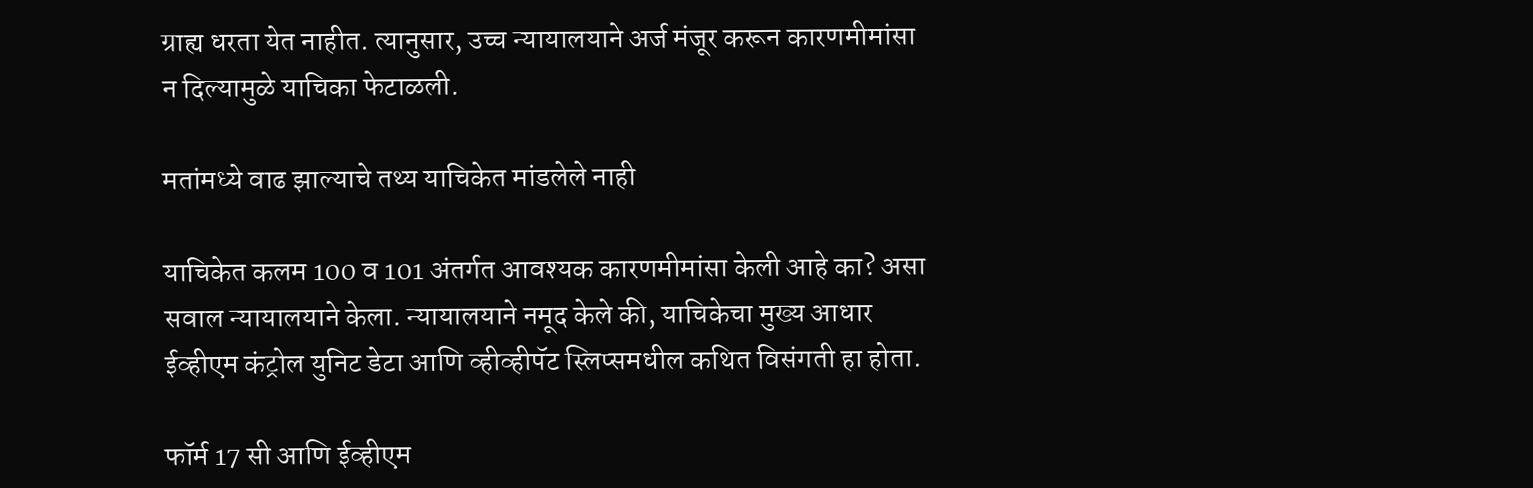ग्राह्य धरता येत नाहीत. त्यानुसार, उच्च न्यायालयाने अर्ज मंजूर करून कारणमीमांसा न दिल्यामुळे याचिका फेटाळली.

मतांमध्ये वाढ झाल्याचे तथ्य याचिकेत मांडलेले नाही

याचिकेत कलम 100 व 101 अंतर्गत आवश्यक कारणमीमांसा केली आहे का? असा सवाल न्यायालयाने केला. न्यायालयाने नमूद केले की, याचिकेचा मुख्य आधार ईव्हीएम कंट्रोल युनिट डेटा आणि व्हीव्हीपॅट स्लिप्समधील कथित विसंगती हा होता.

फॉर्म 17 सी आणि ईव्हीएम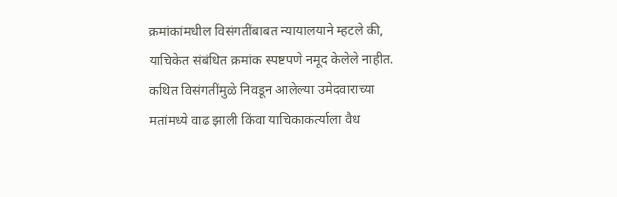क्रमांकांमधील विसंगतींबाबत न्यायालयाने म्हटले की, याचिकेत संबंधित क्रमांक स्पष्टपणे नमूद केलेले नाहीत. कथित विसंगतींमुळे निवडून आलेल्या उमेदवाराच्या मतांमध्ये वाढ झाली किंवा याचिकाकर्त्याला वैध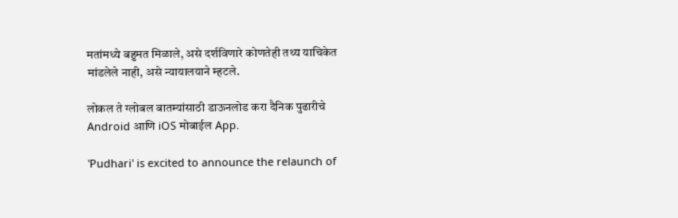मतांमध्ये बहुमत मिळाले, असे दर्शविणारे कोणतेही तथ्य याचिकेत मांडलेले नाही, असे न्यायालयाने म्हटले.

लोकल ते ग्लोबल बातम्यांसाठी डाऊनलोड करा दैनिक पुढारीचे Android आणि iOS मोबाईल App.

'Pudhari' is excited to announce the relaunch of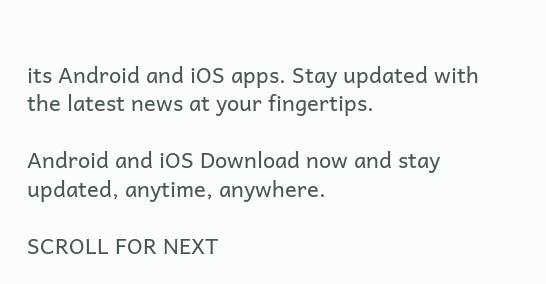its Android and iOS apps. Stay updated with the latest news at your fingertips.

Android and iOS Download now and stay updated, anytime, anywhere.

SCROLL FOR NEXT